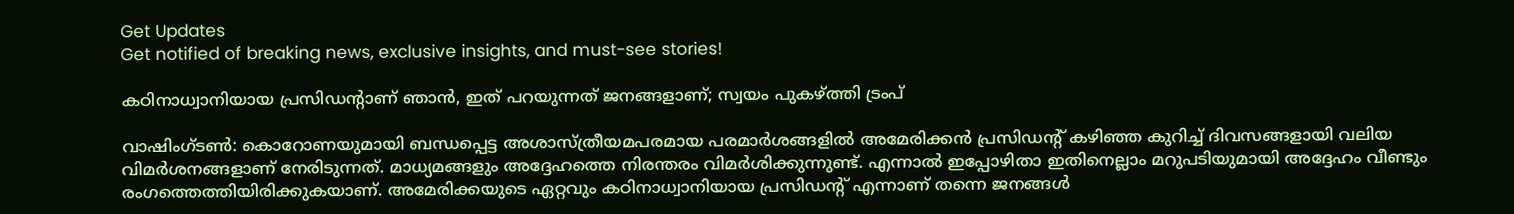Get Updates
Get notified of breaking news, exclusive insights, and must-see stories!

കഠിനാധ്വാനിയായ പ്രസിഡന്റാണ് ഞാന്‍, ഇത് പറയുന്നത് ജനങ്ങളാണ്; സ്വയം പുകഴ്ത്തി ട്രംപ്

വാഷിംഗ്ടണ്‍: കൊറോണയുമായി ബന്ധപ്പെട്ട അശാസ്ത്രീയമപരമായ പരമാര്‍ശങ്ങളില്‍ അമേരിക്കന്‍ പ്രസിഡന്റ് കഴിഞ്ഞ കുറിച്ച് ദിവസങ്ങളായി വലിയ വിമര്‍ശനങ്ങളാണ് നേരിടുന്നത്. മാധ്യമങ്ങളും അദ്ദേഹത്തെ നിരന്തരം വിമര്‍ശിക്കുന്നുണ്ട്. എന്നാല്‍ ഇപ്പോഴിതാ ഇതിനെല്ലാം മറുപടിയുമായി അദ്ദേഹം വീണ്ടും രംഗത്തെത്തിയിരിക്കുകയാണ്. അമേരിക്കയുടെ ഏറ്റവും കഠിനാധ്വാനിയായ പ്രസിഡന്റ് എന്നാണ് തന്നെ ജനങ്ങള്‍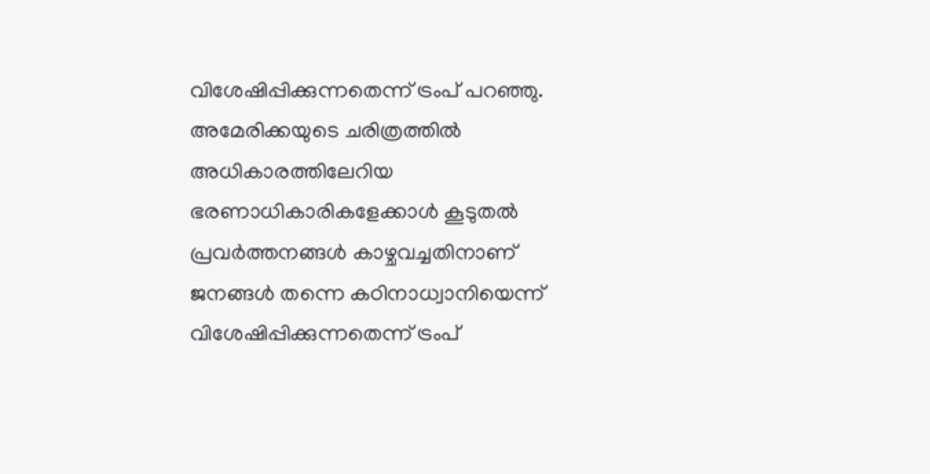വിശേഷിപ്പിക്കുന്നതെന്ന് ട്രംപ് പറഞ്ഞു. അമേരിക്കയുടെ ചരിത്രത്തില്‍ അധികാരത്തിലേറിയ ഭരണാധികാരികളേക്കാള്‍ കൂടുതല്‍ പ്രവര്‍ത്തനങ്ങള്‍ കാഴ്ചവച്ചതിനാണ് ജനങ്ങള്‍ തന്നെ കഠിനാധ്വാനിയെന്ന് വിശേഷിപ്പിക്കുന്നതെന്ന് ട്രംപ്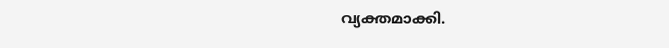വ്യക്തമാക്കി.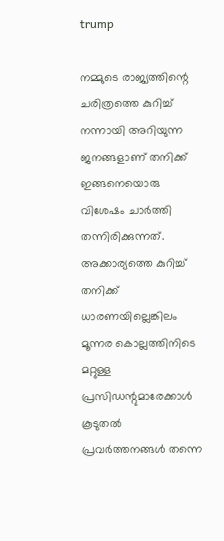trump

നമ്മുടെ രാജ്യത്തിന്റെ ചരിത്രത്തെ കുറിച്ച് നന്നായി അറിയുന്ന ജനങ്ങളാണ് തനിക്ക് ഇങ്ങനെയൊരു വിശേഷം ചാര്‍ത്തി തന്നിരിക്കുന്നത്. അക്കാര്യത്തെ കുറിച്ച് തനിക്ക് ധാരണയില്ലെങ്കിലം മൂന്നര കൊല്ലത്തിനിടെ മറ്റുള്ള പ്രസിഡന്റുമാരേക്കാള്‍ കൂടുതല്‍ പ്രവര്‍ത്തനങ്ങള്‍ തന്നെ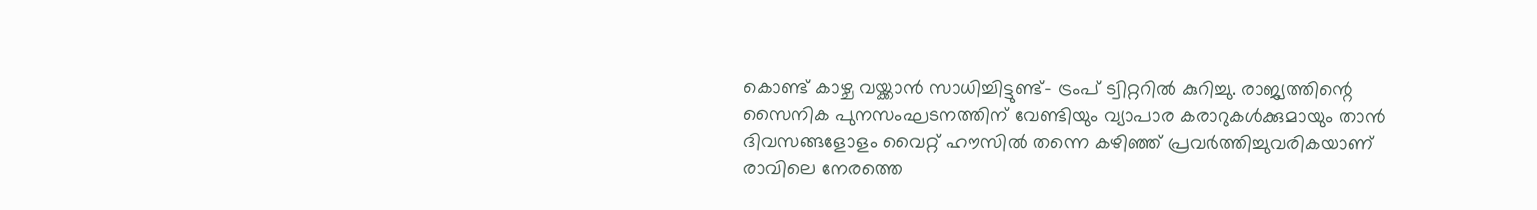കൊണ്ട് കാഴ്ച വയ്ക്കാന്‍ സാധിച്ചിട്ടുണ്ട്- ട്രംപ് ട്വിറ്ററില്‍ കുറിച്ചു. രാജ്യത്തിന്റെ സൈനിക പുനസംഘടനത്തിന് വേണ്ടിയും വ്യാപാര കരാറുകള്‍ക്കുമായും താന്‍ ദിവസങ്ങളോളം വൈറ്റ് ഹൗസില്‍ തന്നെ കഴിഞ്ഞ് പ്രവര്‍ത്തിച്ചുവരികയാണ് രാവിലെ നേരത്തെ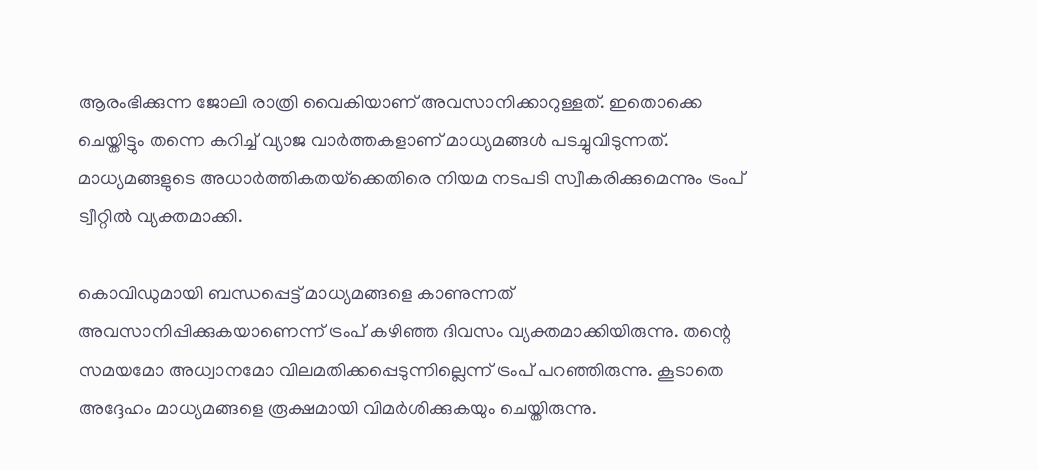ആരംഭിക്കുന്ന ജോലി രാത്രി വൈകിയാണ് അവസാനിക്കാറുള്ളത്. ഇതൊക്കെ ചെയ്തിട്ടും തന്നെ കറിച്ച് വ്യാജ വാര്‍ത്തകളാണ് മാധ്യമങ്ങള്‍ പടച്ചുവിടുന്നത്. മാധ്യമങ്ങളുടെ അധാര്‍ത്തികതയ്‌ക്കെതിരെ നിയമ നടപടി സ്വീകരിക്കുമെന്നും ട്രംപ് ട്വീറ്റില്‍ വ്യക്തമാക്കി.

കൊവിഡുമായി ബന്ധപ്പെട്ട് മാധ്യമങ്ങളെ കാണുന്നത് അവസാനിപ്പിക്കുകയാണെന്ന് ട്രംപ് കഴിഞ്ഞ ദിവസം വ്യക്തമാക്കിയിരുന്നു. തന്റെ സമയമോ അധ്വാനമോ വിലമതിക്കപ്പെടുന്നില്ലെന്ന് ട്രംപ് പറഞ്ഞിരുന്നു. കൂടാതെ അദ്ദേഹം മാധ്യമങ്ങളെ രൂക്ഷമായി വിമര്‍ശിക്കുകയും ചെയ്തിരുന്നു.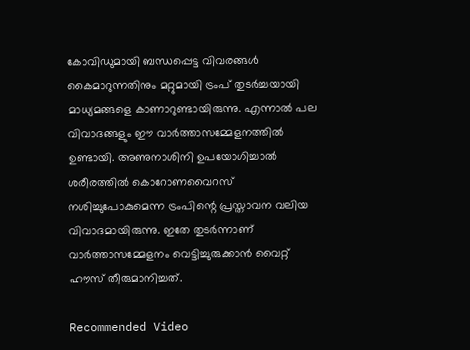കോവിഡുമായി ബന്ധപ്പെട്ട വിവരങ്ങള്‍ കൈമാറുന്നതിനും മറ്റുമായി ട്രംപ് തുടര്‍ച്ചയായി മാധ്യമങ്ങളെ കാണാറുണ്ടായിരുന്നു. എന്നാല്‍ പല വിവാദങ്ങളും ഈ വാര്‍ത്താസമ്മേളനത്തില്‍ ഉണ്ടായി. അണുനാശിനി ഉപയോഗിച്ചാല്‍ ശരീരത്തില്‍ കൊറോണവൈറസ് നശിച്ചുപോകുമെന്ന ട്രംപിന്റെ പ്രസ്താവന വലിയ വിവാദമായിരുന്നു. ഇതേ തുടര്‍ന്നാണ് വാര്‍ത്താസമ്മേളനം വെട്ടിച്ചുരുക്കാന്‍ വൈറ്റ് ഹൗസ് തീരുമാനിച്ചത്.

Recommended Video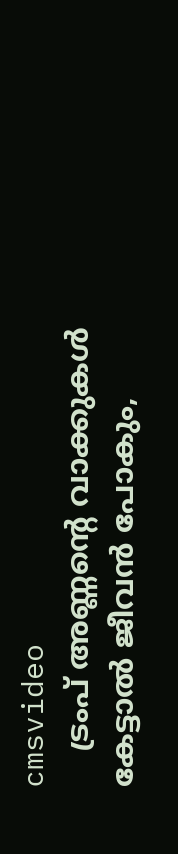cmsvideo
    ട്രംപ് അണ്ണന്റെ വാക്കുകൾ കേട്ടാൽ ജീവൻ പോകും,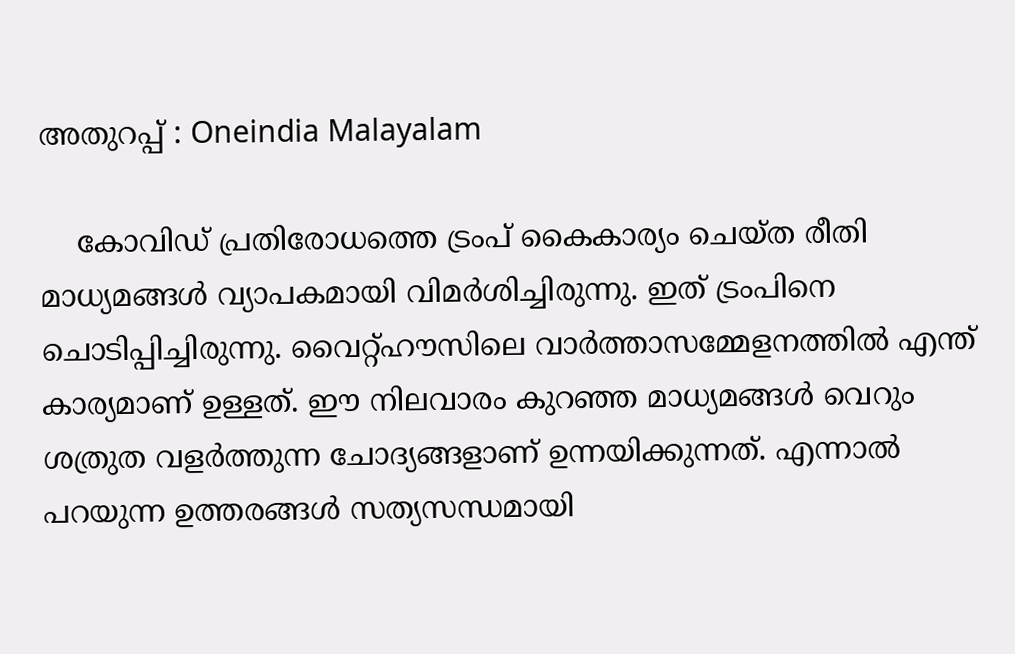അതുറപ്പ് : Oneindia Malayalam

    കോവിഡ് പ്രതിരോധത്തെ ട്രംപ് കൈകാര്യം ചെയ്ത രീതി മാധ്യമങ്ങള്‍ വ്യാപകമായി വിമര്‍ശിച്ചിരുന്നു. ഇത് ട്രംപിനെ ചൊടിപ്പിച്ചിരുന്നു. വൈറ്റ്ഹൗസിലെ വാര്‍ത്താസമ്മേളനത്തില്‍ എന്ത് കാര്യമാണ് ഉള്ളത്. ഈ നിലവാരം കുറഞ്ഞ മാധ്യമങ്ങള്‍ വെറും ശത്രുത വളര്‍ത്തുന്ന ചോദ്യങ്ങളാണ് ഉന്നയിക്കുന്നത്. എന്നാല്‍ പറയുന്ന ഉത്തരങ്ങള്‍ സത്യസന്ധമായി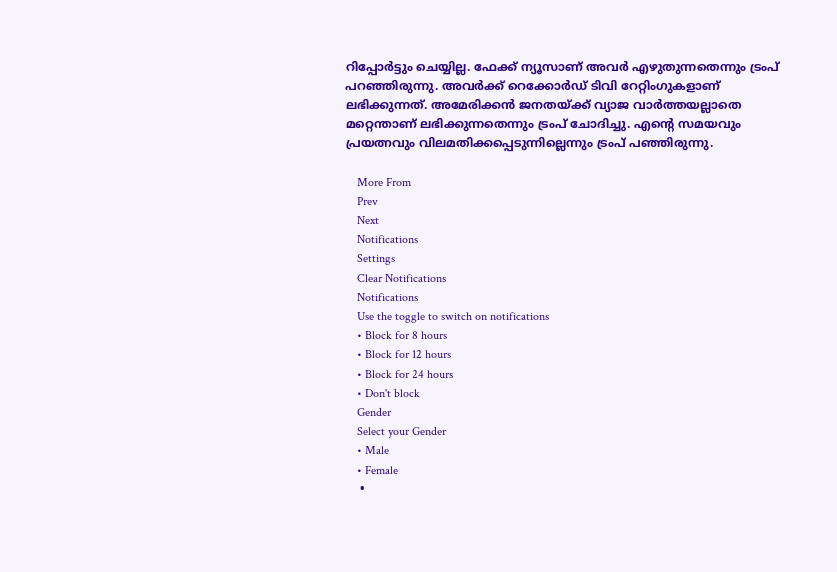റിപ്പോര്‍ട്ടും ചെയ്യില്ല. ഫേക്ക് ന്യൂസാണ് അവര്‍ എഴുതുന്നതെന്നും ട്രംപ് പറഞ്ഞിരുന്നു. അവര്‍ക്ക് റെക്കോര്‍ഡ് ടിവി റേറ്റിംഗുകളാണ് ലഭിക്കുന്നത്. അമേരിക്കന്‍ ജനതയ്ക്ക് വ്യാജ വാര്‍ത്തയല്ലാതെ മറ്റെന്താണ് ലഭിക്കുന്നതെന്നും ട്രംപ് ചോദിച്ചു. എന്റെ സമയവും പ്രയത്നവും വിലമതിക്കപ്പെടുന്നില്ലെന്നും ട്രംപ് പഞ്ഞിരുന്നു.

    More From
    Prev
    Next
    Notifications
    Settings
    Clear Notifications
    Notifications
    Use the toggle to switch on notifications
    • Block for 8 hours
    • Block for 12 hours
    • Block for 24 hours
    • Don't block
    Gender
    Select your Gender
    • Male
    • Female
    •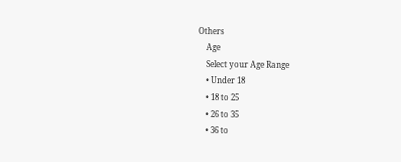Others
    Age
    Select your Age Range
    • Under 18
    • 18 to 25
    • 26 to 35
    • 36 to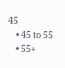45
    • 45 to 55
    • 55+